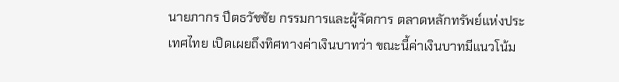นายภากร ปีตธวัชชัย กรรมการและผู้จัดการ ตลาดหลักทรัพย์แห่งประเทศไทย เปิดเผยถึงทิศทางค่าเงินบาทว่า ขณะนี้ค่าเงินบาทมีแนวโน้ม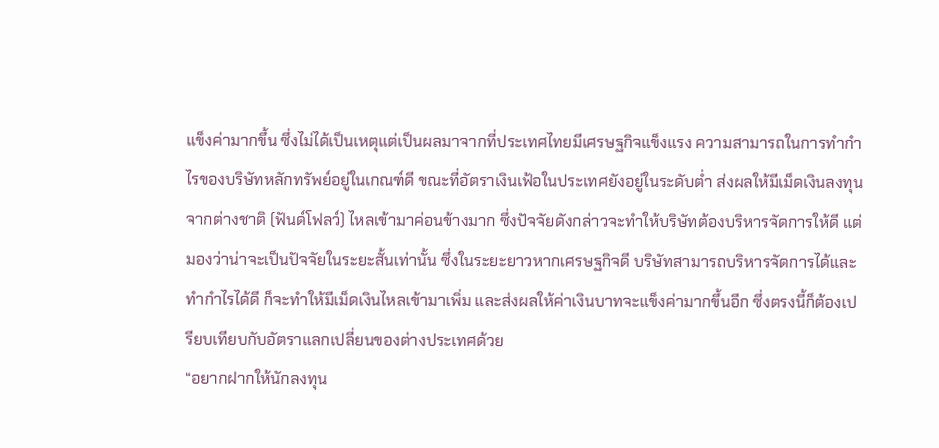แข็งค่ามากขึ้น ซึ่งไม่ได้เป็นเหตุแต่เป็นผลมาจากที่ประเทศไทยมีเศรษฐกิจแข็งแรง ความสามารถในการทำกำไรของบริษัทหลักทรัพย์อยู่ในเกณฑ์ดี ขณะที่อัตราเงินเฟ้อในประเทศยังอยู่ในระดับต่ำ ส่งผลให้มีเม็ดเงินลงทุนจากต่างชาติ (ฟันด์โฟลว์) ไหลเข้ามาค่อนข้างมาก ซึ่งปัจจัยดังกล่าวจะทำให้บริษัทต้องบริหารจัดการให้ดี แต่มองว่าน่าจะเป็นปัจจัยในระยะสั้นเท่านั้น ซึ่งในระยะยาวหากเศรษฐกิจดี บริษัทสามารถบริหารจัดการได้และทำกำไรได้ดี ก็จะทำให้มีเม็ดเงินไหลเข้ามาเพิ่ม และส่งผลให้ค่าเงินบาทจะแข็งค่ามากขึ้นอีก ซึ่งตรงนี้ก็ต้องเปรียบเทียบกับอัตราแลกเปลี่ยนของต่างประเทศด้วย
“อยากฝากให้นักลงทุน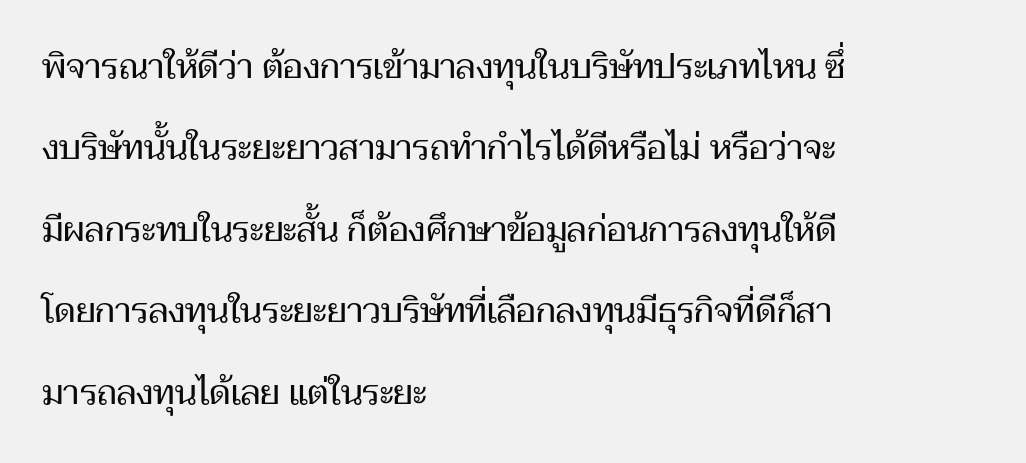พิจารณาให้ดีว่า ต้องการเข้ามาลงทุนในบริษัทประเภทไหน ซึ่งบริษัทนั้นในระยะยาวสามารถทำกำไรได้ดีหรือไม่ หรือว่าจะมีผลกระทบในระยะสั้น ก็ต้องศึกษาข้อมูลก่อนการลงทุนให้ดี โดยการลงทุนในระยะยาวบริษัทที่เลือกลงทุนมีธุรกิจที่ดีก็สามารถลงทุนได้เลย แต่ในระยะ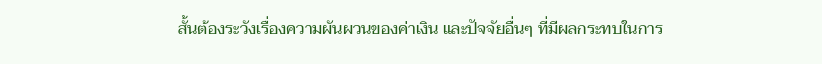สั้นต้องระวังเรื่องความผันผวนของค่าเงิน และปัจจัยอื่นๆ ที่มีผลกระทบในการ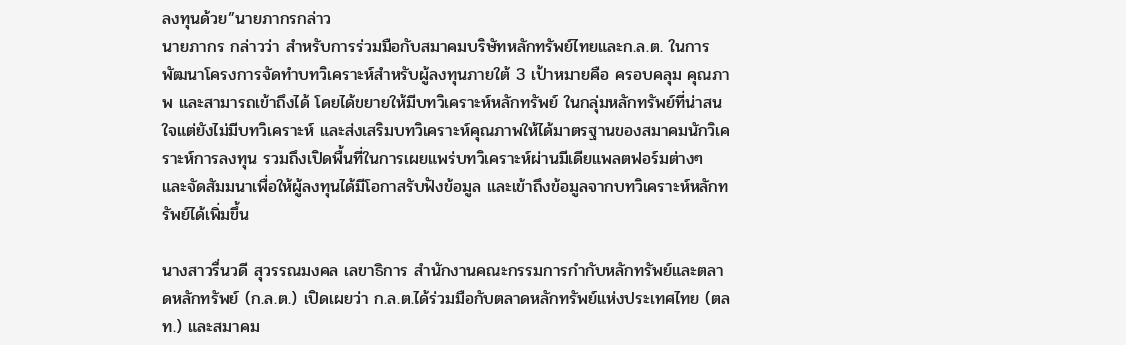ลงทุนด้วย”นายภากรกล่าว
นายภากร กล่าวว่า สำหรับการร่วมมือกับสมาคมบริษัทหลักทรัพย์ไทยและก.ล.ต. ในการพัฒนาโครงการจัดทำบทวิเคราะห์สำหรับผู้ลงทุนภายใต้ 3 เป้าหมายคือ ครอบคลุม คุณภาพ และสามารถเข้าถึงได้ โดยได้ขยายให้มีบทวิเคราะห์หลักทรัพย์ ในกลุ่มหลักทรัพย์ที่น่าสนใจแต่ยังไม่มีบทวิเคราะห์ และส่งเสริมบทวิเคราะห์คุณภาพให้ได้มาตรฐานของสมาคมนักวิเคราะห์การลงทุน รวมถึงเปิดพื้นที่ในการเผยแพร่บทวิเคราะห์ผ่านมีเดียแพลตฟอร์มต่างๆ และจัดสัมมนาเพื่อให้ผู้ลงทุนได้มีโอกาสรับฟังข้อมูล และเข้าถึงข้อมูลจากบทวิเคราะห์หลักทรัพย์ได้เพิ่มขึ้น

นางสาวรื่นวดี สุวรรณมงคล เลขาธิการ สำนักงานคณะกรรมการกำกับหลักทรัพย์และตลาดหลักทรัพย์ (ก.ล.ต.) เปิดเผยว่า ก.ล.ต.ได้ร่วมมือกับตลาดหลักทรัพย์แห่งประเทศไทย (ตลท.) และสมาคม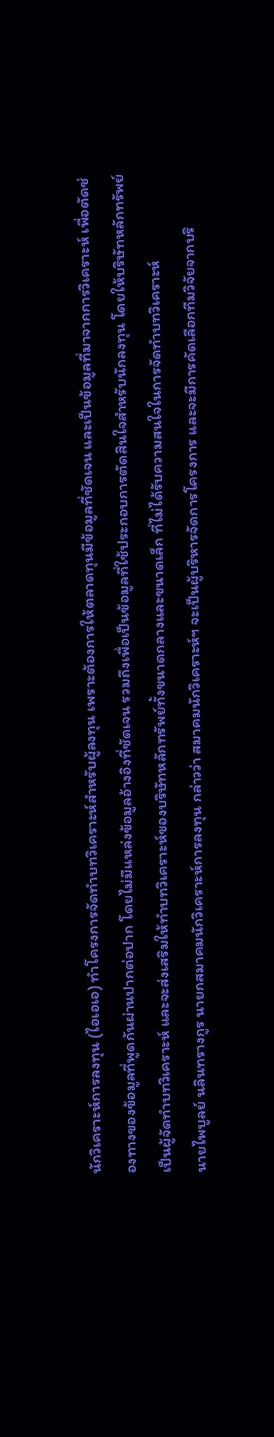นักวิเคราะห์การลงทุน (ไอเอเอ) ทำโครงการจัดทำบทวิเคราะห์สำหรับผู้ลงทุน เพราะต้องการให้ตลาดทุนมีข้อมูลที่ชัดเจน และเป็นข้อมูลที่มาจากการวิเคราะห์ เพื่อตัดช่องทางของข้อมูลที่พูดกันผ่านปากต่อปาก โดยไม่มีแหล่งข้อมูลอ้างอิงที่ชัดเจน รวมถึงเพื่อเป็นข้อมูลที่ใช้ประกอบการตัดสินใจสำหรับนักลงทุน โดยให้บริษัทหลักทรัพย์เป็นผู้จัดทำบทวิเคราะห์ และจะส่งเสริมให้ทำบทวิเคราะห์ของบริษัทหลักทรัพย์ทั้งขนาดกลางและขนาดเล็ก ที่ไม่ได้รับความสนใจในการจัดทำบทวิเคราะห์
นายไพบูลย์ นลินทรางกูร นายกสมาคมนักวิเคราะห์การลงทุน กล่าวว่า สมาคมนักวิเคราะห์ฯ จะเป็นผู้บริหารจัดการโครงการ และจะมีการคัดเลือกทีมวิจัยจากบริ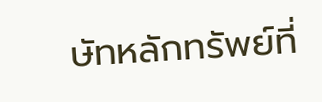ษัทหลักทรัพย์ที่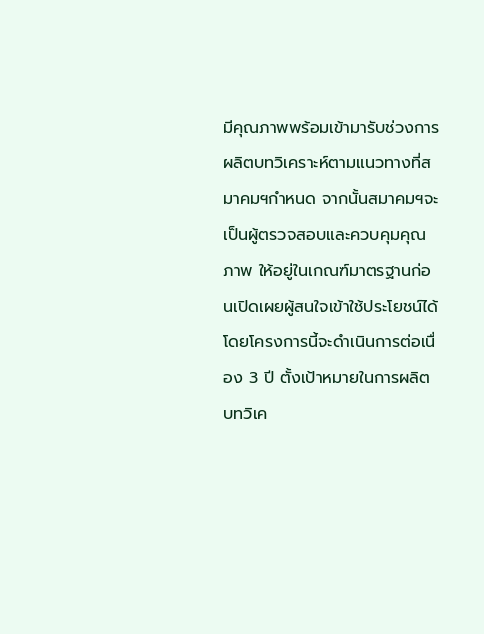มีคุณภาพพร้อมเข้ามารับช่วงการผลิตบทวิเคราะห์ตามแนวทางที่สมาคมฯกำหนด จากนั้นสมาคมฯจะเป็นผู้ตรวจสอบและควบคุมคุณภาพ ให้อยู่ในเกณฑ์มาตรฐานก่อนเปิดเผยผู้สนใจเข้าใช้ประโยชน์ได้ โดยโครงการนี้จะดำเนินการต่อเนื่อง 3 ปี ตั้งเป้าหมายในการผลิตบทวิเค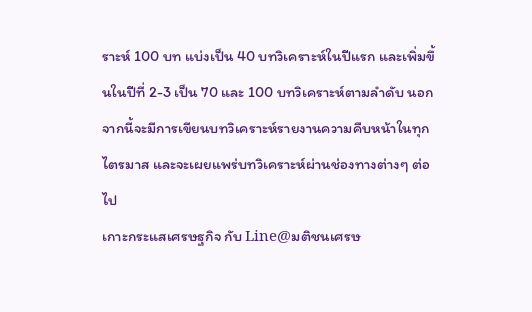ราะห์ 100 บท แบ่งเป็น 40 บทวิเคราะห์ในปีแรก และเพิ่มขึ้นในปีที่ 2-3 เป็น 70 และ 100 บทวิเคราะห์ตามลำดับ นอกจากนี้จะมีการเขียนบทวิเคราะห์รายงานความคืบหน้าในทุกไตรมาส และจะเผยแพร่บทวิเคราะห์ผ่านช่องทางต่างๆ ต่อไป
เกาะกระแสเศรษฐกิจ กับ Line@มติชนเศรษ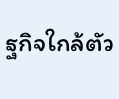ฐกิจใกล้ตัว